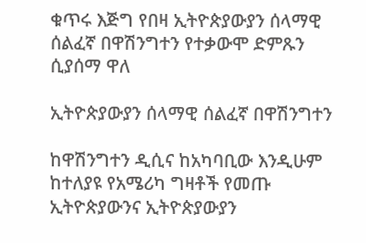ቁጥሩ እጅግ የበዛ ኢትዮጵያውያን ሰላማዊ ሰልፈኛ በዋሽንግተን የተቃውሞ ድምጹን ሲያሰማ ዋለ

ኢትዮጵያውያን ሰላማዊ ሰልፈኛ በዋሽንግተን

ከዋሽንግተን ዲሲና ከአካባቢው እንዲሁም ከተለያዩ የአሜሪካ ግዛቶች የመጡ ኢትዮጵያውንና ኢትዮጵያውያን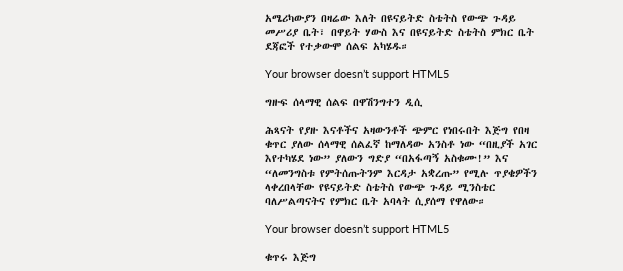አሜሪካውያን በዛሬው እለት በዩናይትድ ስቴትስ የውጭ ጉዳይ መሥሪያ ቤት፣ በዋይት ሃውስ እና በዩናይትድ ስቴትስ ምክር ቤት ደጃፎች የተቃውሞ ሰልፍ አካሄዱ።

Your browser doesn’t support HTML5

ግዙፍ ሰላማዊ ሰልፍ በዋሽንግተን ዲሲ

ሕጻናት የያዙ እናቶችና አዛውንቶች ጭምር የነበሩበት እጅግ የበዛ ቁጥር ያለው ሰላማዊ ሰልፈኛ ከማለዳው አንስቶ ነው “በዚያች አገር እየተካሄደ ነው” ያለውን ግድያ “በአፋጣኝ አስቁሙ!” እና “ለመንግስቱ የምትሰጡትንም እርዳታ አቋረጡ” የሚሉ ጥያቄዎችን ላቀረበላቸው የዩናይትድ ስቴትስ የውጭ ጉዳይ ሚንስቴር ባለሥልጣናትና የምክር ቤት አባላት ሲያሰማ የዋለው።

Your browser doesn’t support HTML5

ቁጥሩ እጅግ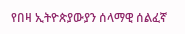የበዛ ኢትዮጵያውያን ሰላማዊ ሰልፈኛ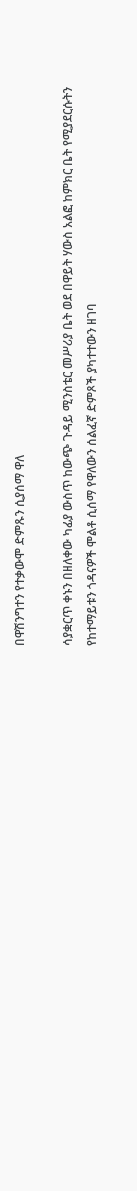በዋሽንግተን የተቃውሞ ድምጹን ሲያሰማ ዋለ

ሳያቋርጥ ቀኑን በዘለቀው ካፊያ ውስጥ ከውጭ ጉዳይ ሚንስቴር መሥሪያ ቤት ወደ በዋይት ሃውስ አልፎ ከምክር ቤት የሚያደርሱትን የከተማይቱን ጎዳናዎች ሞልቶ ሲሰማ የዋለውን ሰልፈኛ ድምጾች ያካተተውን ዘገባ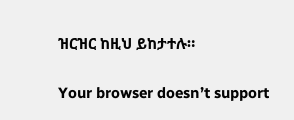ዝርዝር ከዚህ ይከታተሉ።

Your browser doesn’t support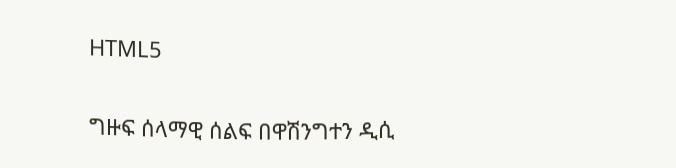HTML5

ግዙፍ ሰላማዊ ሰልፍ በዋሽንግተን ዲሲ